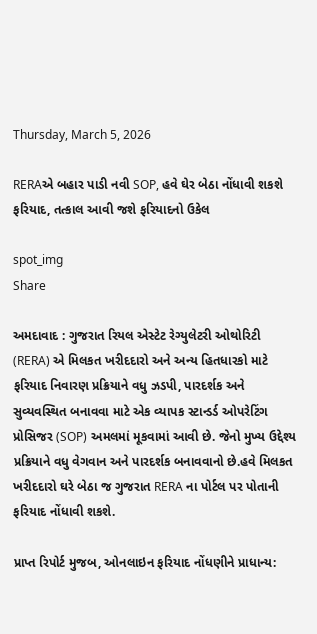Thursday, March 5, 2026

RERAએ બહાર પાડી નવી SOP, હવે ઘેર બેઠા નોંધાવી શકશે ફરિયાદ, તત્કાલ આવી જશે ફરિયાદનો ઉકેલ

spot_img
Share

અમદાવાદ : ગુજરાત રિયલ એસ્ટેટ રેગ્યુલેટરી ઓથોરિટી (RERA) એ મિલકત ખરીદદારો અને અન્ય હિતધારકો માટે ફરિયાદ નિવારણ પ્રક્રિયાને વધુ ઝડપી, પારદર્શક અને સુવ્યવસ્થિત બનાવવા માટે એક વ્યાપક સ્ટાન્ડર્ડ ઓપરેટિંગ પ્રોસિજર (SOP) અમલમાં મૂકવામાં આવી છે. જેનો મુખ્ય ઉદ્દેશ્ય પ્રક્રિયાને વધુ વેગવાન અને પારદર્શક બનાવવાનો છે.હવે મિલકત ખરીદદારો ઘરે બેઠા જ ગુજરાત RERA ના પોર્ટલ પર પોતાની ફરિયાદ નોંધાવી શકશે.

પ્રાપ્ત રિપોર્ટ મુજબ, ઓનલાઇન ફરિયાદ નોંધણીને પ્રાધાન્ય: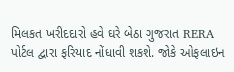મિલકત ખરીદદારો હવે ઘરે બેઠા ગુજરાત RERA પોર્ટલ દ્વારા ફરિયાદ નોંધાવી શકશે. જોકે ઓફલાઇન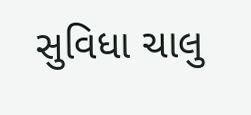સુવિધા ચાલુ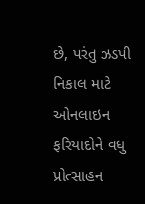છે, પરંતુ ઝડપી નિકાલ માટે ઓનલાઇન ફરિયાદોને વધુ પ્રોત્સાહન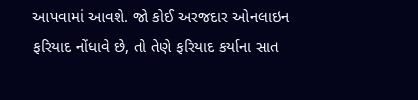આપવામાં આવશે. જો કોઈ અરજદાર ઓનલાઇન ફરિયાદ નોંધાવે છે, તો તેણે ફરિયાદ કર્યાના સાત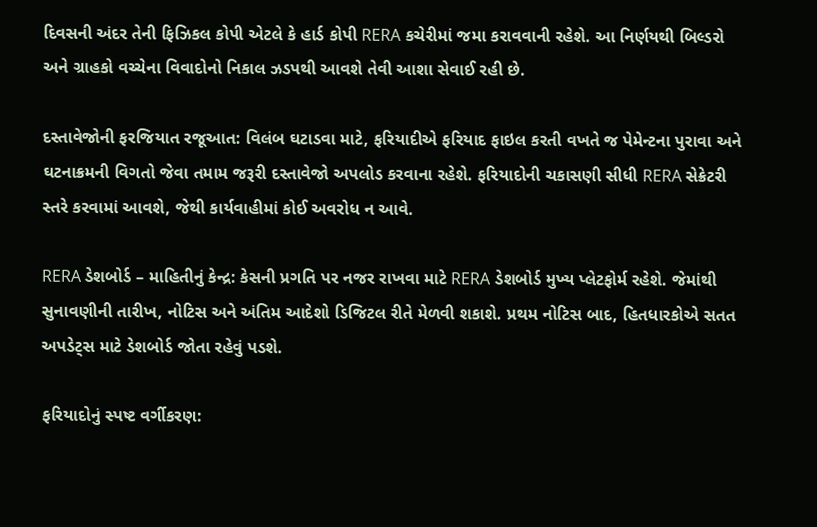દિવસની અંદર તેની ફિઝિકલ કોપી એટલે કે હાર્ડ કોપી RERA કચેરીમાં જમા કરાવવાની રહેશે. આ નિર્ણયથી બિલ્ડરો અને ગ્રાહકો વચ્ચેના વિવાદોનો નિકાલ ઝડપથી આવશે તેવી આશા સેવાઈ રહી છે.

દસ્તાવેજોની ફરજિયાત રજૂઆત: વિલંબ ઘટાડવા માટે, ફરિયાદીએ ફરિયાદ ફાઇલ કરતી વખતે જ પેમેન્ટના પુરાવા અને ઘટનાક્રમની વિગતો જેવા તમામ જરૂરી દસ્તાવેજો અપલોડ કરવાના રહેશે. ફરિયાદોની ચકાસણી સીધી RERA સેક્રેટરી સ્તરે કરવામાં આવશે, જેથી કાર્યવાહીમાં કોઈ અવરોધ ન આવે.

RERA ડેશબોર્ડ – માહિતીનું કેન્દ્ર: કેસની પ્રગતિ પર નજર રાખવા માટે RERA ડેશબોર્ડ મુખ્ય પ્લેટફોર્મ રહેશે. જેમાંથી સુનાવણીની તારીખ, નોટિસ અને અંતિમ આદેશો ડિજિટલ રીતે મેળવી શકાશે. પ્રથમ નોટિસ બાદ, હિતધારકોએ સતત અપડેટ્સ માટે ડેશબોર્ડ જોતા રહેવું પડશે.

ફરિયાદોનું સ્પષ્ટ વર્ગીકરણ: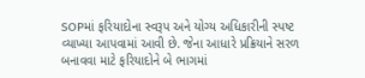SOPમાં ફરિયાદોના સ્વરૂપ અને યોગ્ય અધિકારીની સ્પષ્ટ વ્યાખ્યા આપવામાં આવી છે. જેના આધારે પ્રક્રિયાને સરળ બનાવવા માટે ફરિયાદોને બે ભાગમાં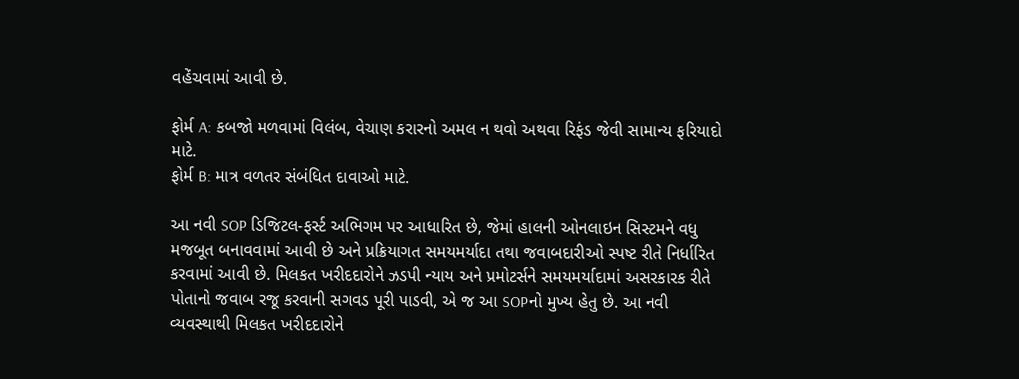વહેંચવામાં આવી છે.

ફોર્મ A: કબજો મળવામાં વિલંબ, વેચાણ કરારનો અમલ ન થવો અથવા રિફંડ જેવી સામાન્ય ફરિયાદો માટે.
ફોર્મ B: માત્ર વળતર સંબંધિત દાવાઓ માટે.

આ નવી SOP ડિજિટલ-ફર્સ્ટ અભિગમ પર આધારિત છે, જેમાં હાલની ઓનલાઇન સિસ્ટમને વધુ મજબૂત બનાવવામાં આવી છે અને પ્રક્રિયાગત સમયમર્યાદા તથા જવાબદારીઓ સ્પષ્ટ રીતે નિર્ધારિત કરવામાં આવી છે. મિલકત ખરીદદારોને ઝડપી ન્યાય અને પ્રમોટર્સને સમયમર્યાદામાં અસરકારક રીતે પોતાનો જવાબ રજૂ કરવાની સગવડ પૂરી પાડવી, એ જ આ SOPનો મુખ્ય હેતુ છે. આ નવી વ્યવસ્થાથી મિલકત ખરીદદારોને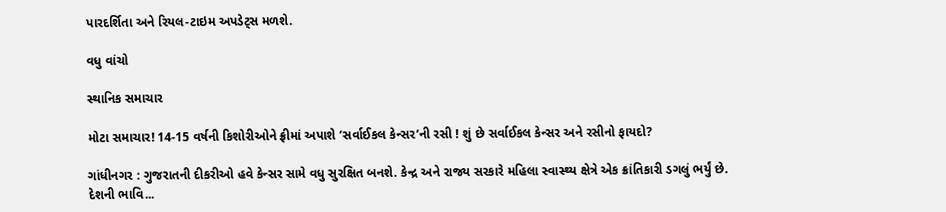પારદર્શિતા અને રિયલ-ટાઇમ અપડેટ્સ મળશે.

વધુ વાંચો

સ્થાનિક સમાચાર

મોટા સમાચાર! 14-15 વર્ષની કિશોરીઓને ફ્રીમાં અપાશે ‘સર્વાઈકલ કેન્સર’ની રસી ! શું છે સર્વાઈકલ કેન્સર અને રસીનો ફાયદો?

ગાંધીનગર : ગુજરાતની દીકરીઓ હવે કેન્સર સામે વધુ સુરક્ષિત બનશે. કેન્દ્ર અને રાજ્ય સરકારે મહિલા સ્વાસ્થ્ય ક્ષેત્રે એક ક્રાંતિકારી ડગલું ભર્યું છે. દેશની ભાવિ...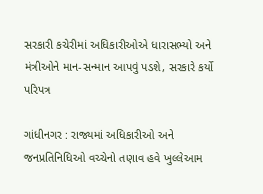સરકારી કચેરીમાં અધિકારીઓએ ધારાસભ્યો અને મંત્રીઓને માન-સન્માન આપવું પડશે, સરકારે કર્યો પરિપત્ર

ગાંધીનગર : રાજ્યમાં અધિકારીઓ અને જનપ્રતિનિધિઓ વચ્ચેનો તણાવ હવે ખુલ્લેઆમ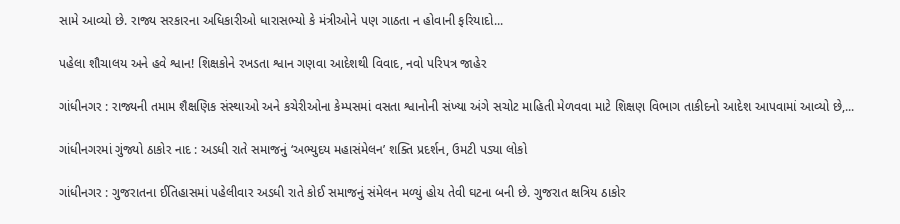સામે આવ્યો છે. રાજ્ય સરકારના અધિકારીઓ ધારાસભ્યો કે મંત્રીઓને પણ ગાઠતા ન હોવાની ફરિયાદો...

પહેલા શૌચાલય અને હવે શ્વાન! શિક્ષકોને રખડતા શ્વાન ગણવા આદેશથી વિવાદ, નવો પરિપત્ર જાહેર

ગાંધીનગર : રાજ્યની તમામ શૈક્ષણિક સંસ્થાઓ અને કચેરીઓના કેમ્પસમાં વસતા શ્વાનોની સંખ્યા અંગે સચોટ માહિતી મેળવવા માટે શિક્ષણ વિભાગ તાકીદનો આદેશ આપવામાં આવ્યો છે,...

ગાંધીનગરમાં ગુંજ્યો ઠાકોર નાદ : અડધી રાતે સમાજનું ‘અભ્યુદય મહાસંમેલન’ શક્તિ પ્રદર્શન, ઉમટી પડ્યા લોકો

ગાંધીનગર : ગુજરાતના ઈતિહાસમાં પહેલીવાર અડધી રાતે કોઈ સમાજનું સંમેલન મળ્યું હોય તેવી ઘટના બની છે. ગુજરાત ક્ષત્રિય ઠાકોર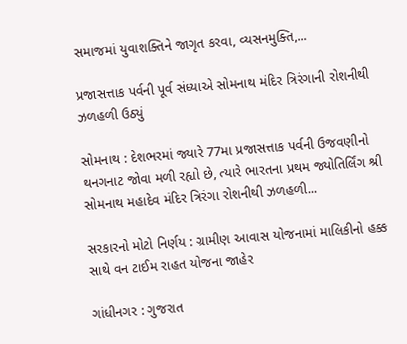સમાજમાં યુવાશક્તિને જાગૃત કરવા, વ્યસનમુક્તિ,...

પ્રજાસત્તાક પર્વની પૂર્વ સંધ્યાએ સોમનાથ મંદિર ત્રિરંગાની રોશનીથી ઝળહળી ઉઠ્યું

સોમનાથ : દેશભરમાં જ્યારે 77મા પ્રજાસત્તાક પર્વની ઉજવણીનો થનગનાટ જોવા મળી રહ્યો છે, ત્યારે ભારતના પ્રથમ જ્યોતિર્લિંગ શ્રી સોમનાથ મહાદેવ મંદિર ત્રિરંગા રોશનીથી ઝળહળી...

સરકારનો મોટો નિર્ણય : ગ્રામીણ આવાસ યોજનામાં માલિકીનો હક્ક સાથે વન ટાઈમ રાહત યોજના જાહેર

ગાંધીનગર : ગુજરાત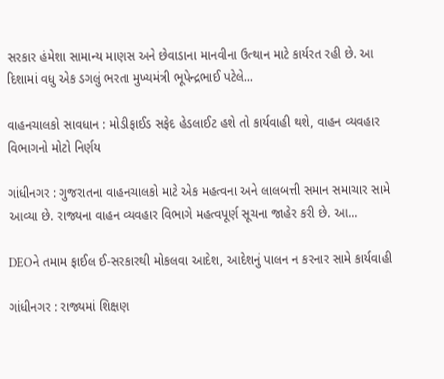સરકાર હંમેશા સામાન્ય માણસ અને છેવાડાના માનવીના ઉત્થાન માટે કાર્યરત રહી છે. આ દિશામાં વધુ એક ડગલું ભરતા મુખ્યમંત્રી ભૂપેન્દ્રભાઈ પટેલે...

વાહનચાલકો સાવધાન : મોડીફાઈડ સફેદ હેડલાઈટ હશે તો કાર્યવાહી થશે, વાહન વ્યવહાર વિભાગનો મોટો નિર્ણય

ગાંધીનગર : ગુજરાતના વાહનચાલકો માટે એક મહત્વના અને લાલબત્તી સમાન સમાચાર સામે આવ્યા છે. રાજ્યના વાહન વ્યવહાર વિભાગે મહત્વપૂર્ણ સૂચના જાહેર કરી છે. આ...

DEOને તમામ ફાઈલ ઈ-સરકારથી મોકલવા આદેશ, આદેશનું પાલન ન કરનાર સામે કાર્યવાહી

ગાંધીનગર : રાજ્યમાં શિક્ષણ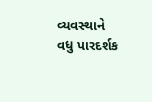વ્યવસ્થાને વધુ પારદર્શક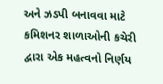અને ઝડપી બનાવવા માટે કમિશનર શાળાઓની કચેરી દ્વારા એક મહત્વનો નિર્ણય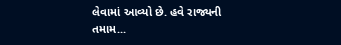લેવામાં આવ્યો છે. હવે રાજ્યની તમામ...